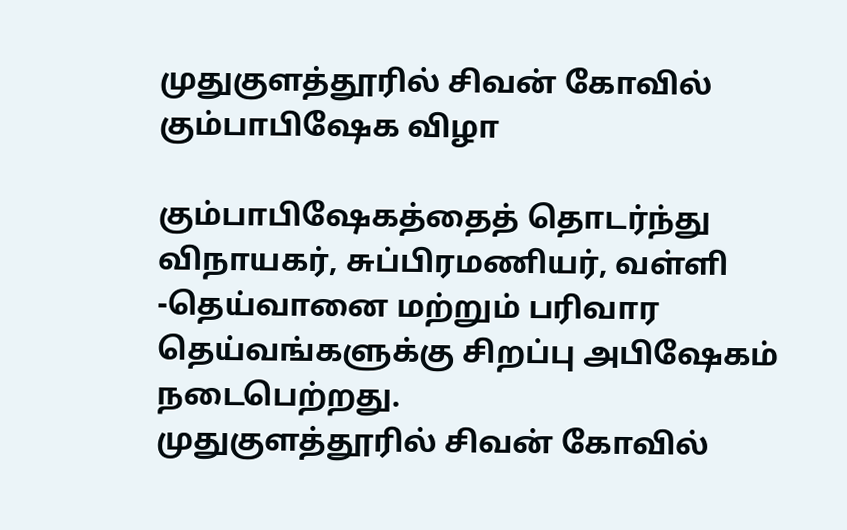முதுகுளத்தூரில் சிவன் கோவில் கும்பாபிஷேக விழா

கும்பாபிஷேகத்தைத் தொடர்ந்து விநாயகர், சுப்பிரமணியர், வள்ளி -தெய்வானை மற்றும் பரிவார தெய்வங்களுக்கு சிறப்பு அபிஷேகம் நடைபெற்றது.
முதுகுளத்தூரில் சிவன் கோவில்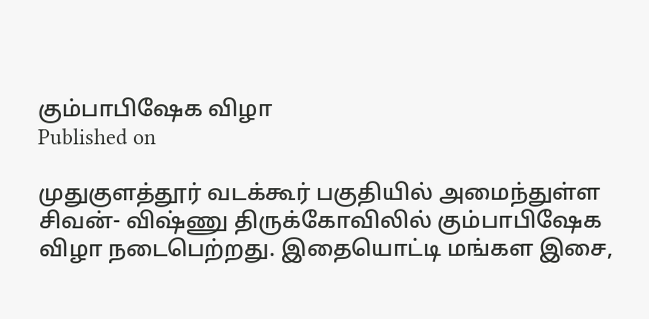கும்பாபிஷேக விழா
Published on

முதுகுளத்தூர் வடக்கூர் பகுதியில் அமைந்துள்ள சிவன்- விஷ்ணு திருக்கோவிலில் கும்பாபிஷேக விழா நடைபெற்றது. இதையொட்டி மங்கள இசை,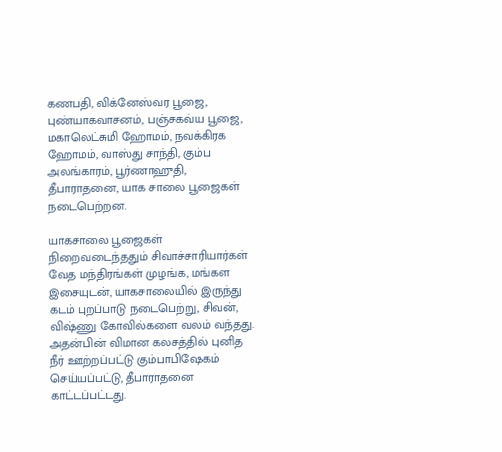கணபதி, விக்னேஸ்வர பூஜை, புண்யாகவாசனம், பஞ்சகவ்ய பூஜை, மகாலெட்சுமி ஹோமம், நவக்கிரக ஹோமம், வாஸ்து சாந்தி, கும்ப அலங்காரம், பூர்ணாஹுதி, தீபாராதனை, யாக சாலை பூஜைகள் நடைபெற்றன.

யாகசாலை பூஜைகள் நிறைவடைந்ததும் சிவாச்சாரியார்கள் வேத மந்திரங்கள் முழங்க, மங்கள இசையுடன், யாகசாலையில் இருந்து கடம் புறப்பாடு நடைபெற்று, சிவன், விஷ்ணு கோவில்களை வலம் வந்தது. அதன்பின் விமான கலசத்தில் புனித நீர் ஊற்றப்பட்டு கும்பாபிஷேகம் செய்யப்பட்டு, தீபாராதனை காட்டப்பட்டது.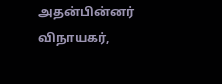அதன்பின்னர் விநாயகர்,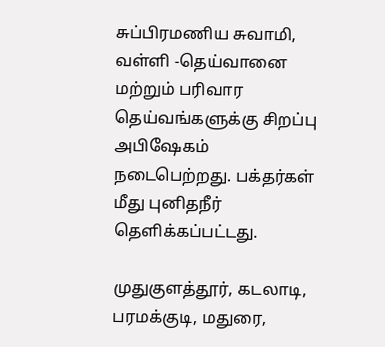சுப்பிரமணிய சுவாமி, வள்ளி -தெய்வானை மற்றும் பரிவார தெய்வங்களுக்கு சிறப்பு அபிஷேகம் நடைபெற்றது. பக்தர்கள் மீது புனிதநீர் தெளிக்கப்பட்டது.

முதுகுளத்தூர், கடலாடி, பரமக்குடி, மதுரை,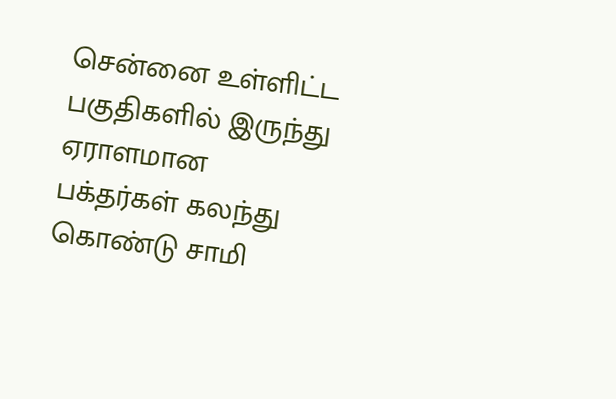சென்னை உள்ளிட்ட பகுதிகளில் இருந்து ஏராளமான பக்தர்கள் கலந்து கொண்டு சாமி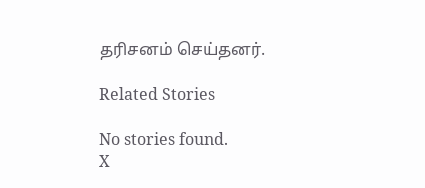தரிசனம் செய்தனர்.

Related Stories

No stories found.
X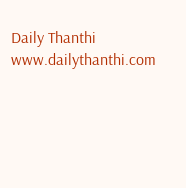Daily Thanthi
www.dailythanthi.com